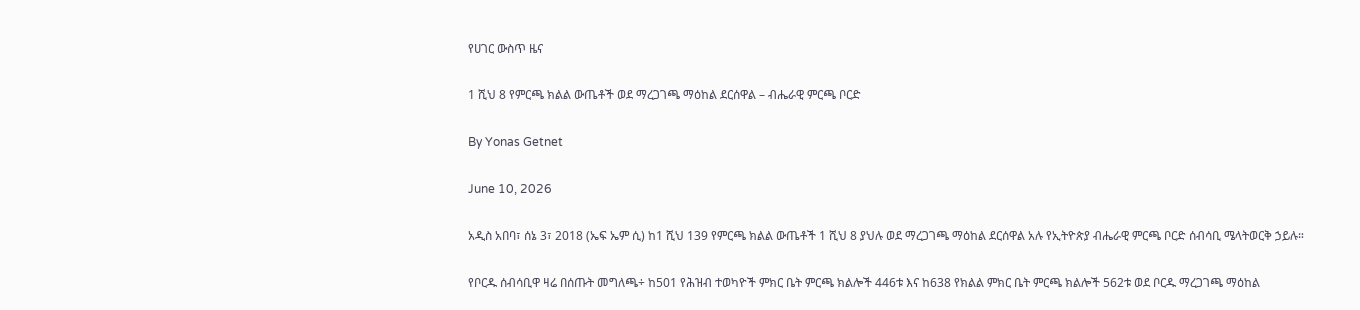የሀገር ውስጥ ዜና

1 ሺህ 8 የምርጫ ክልል ውጤቶች ወደ ማረጋገጫ ማዕከል ደርሰዋል – ብሔራዊ ምርጫ ቦርድ

By Yonas Getnet

June 10, 2026

አዲስ አበባ፣ ሰኔ 3፣ 2018 (ኤፍ ኤም ሲ) ከ1 ሺህ 139 የምርጫ ክልል ውጤቶች 1 ሺህ 8 ያህሉ ወደ ማረጋገጫ ማዕከል ደርሰዋል አሉ የኢትዮጵያ ብሔራዊ ምርጫ ቦርድ ሰብሳቢ ሜላትወርቅ ኃይሉ።

የቦርዱ ሰብሳቢዋ ዛሬ በሰጡት መግለጫ÷ ከ501 የሕዝብ ተወካዮች ምክር ቤት ምርጫ ክልሎች 446ቱ እና ከ638 የክልል ምክር ቤት ምርጫ ክልሎች 562ቱ ወደ ቦርዱ ማረጋገጫ ማዕከል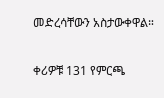መድረሳቸውን አስታውቀዋል።

ቀሪዎቹ 131 የምርጫ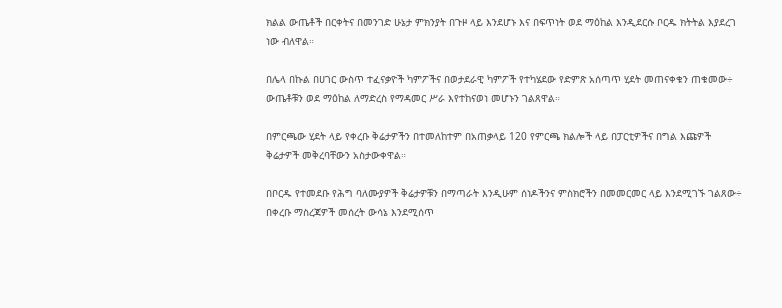ክልል ውጤቶች በርቀትና በመንገድ ሁኔታ ምክንያት በጉዞ ላይ እንደሆኑ እና በፍጥነት ወደ ማዕከል እንዲደርሱ ቦርዱ ክትትል እያደረገ ነው ብለዋል።

በሌላ በኩል በሀገር ውስጥ ተፈናቃዮች ካምፖችና በወታደራዊ ካምፖች የተካሄደው የድምጽ አሰጣጥ ሂደት መጠናቀቁን ጠቁመው÷ ውጤቶቹን ወደ ማዕከል ለማድረስ የማዳመር ሥራ እየተከናወነ መሆኑን ገልጸዋል።

በምርጫው ሂደት ላይ የቀረቡ ቅሬታዎችን በተመለከተም በአጠቃላይ 120 የምርጫ ክልሎች ላይ በፓርቲዎችና በግል እጩዎች ቅሬታዎች መቅረባቸውን አስታውቀዋል።

በቦርዱ የተመደቡ የሕግ ባለሙያዎች ቅሬታዎቹን በማጣራት እንዲሁም ሰነዶችንና ምስክሮችን በመመርመር ላይ እንደሚገኙ ገልጸው÷ በቀረቡ ማስረጃዎች መሰረት ውሳኔ እንደሚሰጥ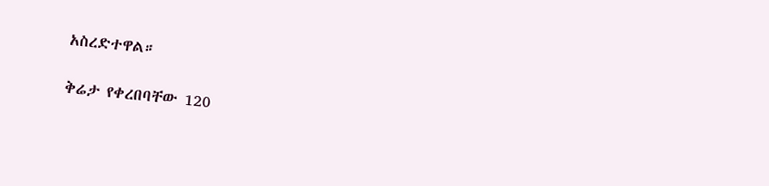አስረድተዋል።

ቅሬታ የቀረበባቸው 120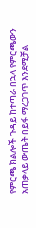የምርጫ ክልሎች ጉዳይ ከተጣራ በኋላ የምርጫውን አጠቃላይ ውጤት በይፋ ማረጋገጥ እንደሚቻል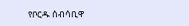የቦርዱ ሰብሳቢዋ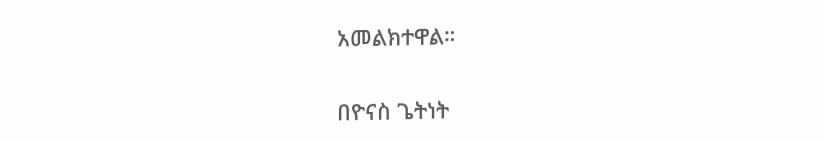አመልክተዋል።

በዮናስ ጌትነት